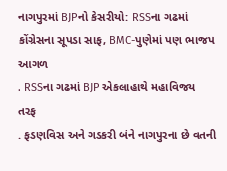નાગપુરમાં BJPનો કેસરીયો: RSSના ગઢમાં કોંગ્રેસના સૂપડા સાફ, BMC-પુણેમાં પણ ભાજપ આગળ
. RSSના ગઢમાં BJP એકલાહાથે મહાવિજય તરફ
. ફડણવિસ અને ગડકરી બંને નાગપુરના છે વતની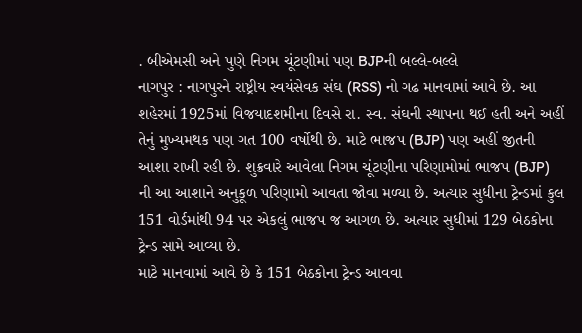. બીએમસી અને પુણે નિગમ ચૂંટણીમાં પણ BJPની બલ્લે-બલ્લે
નાગપુર : નાગપુરને રાષ્ટ્રીય સ્વયંસેવક સંઘ (RSS) નો ગઢ માનવામાં આવે છે. આ શહેરમાં 1925માં વિજયાદશમીના દિવસે રા. સ્વ. સંઘની સ્થાપના થઈ હતી અને અહીં તેનું મુખ્યમથક પણ ગત 100 વર્ષોથી છે. માટે ભાજપ (BJP) પણ અહીં જીતની આશા રાખી રહી છે. શુક્રવારે આવેલા નિગમ ચૂંટણીના પરિણામોમાં ભાજપ (BJP) ની આ આશાને અનુકૂળ પરિણામો આવતા જોવા મળ્યા છે. અત્યાર સુધીના ટ્રેન્ડમાં કુલ 151 વોર્ડમાંથી 94 પર એકલું ભાજપ જ આગળ છે. અત્યાર સુધીમાં 129 બેઠકોના ટ્રેન્ડ સામે આવ્યા છે.
માટે માનવામાં આવે છે કે 151 બેઠકોના ટ્રેન્ડ આવવા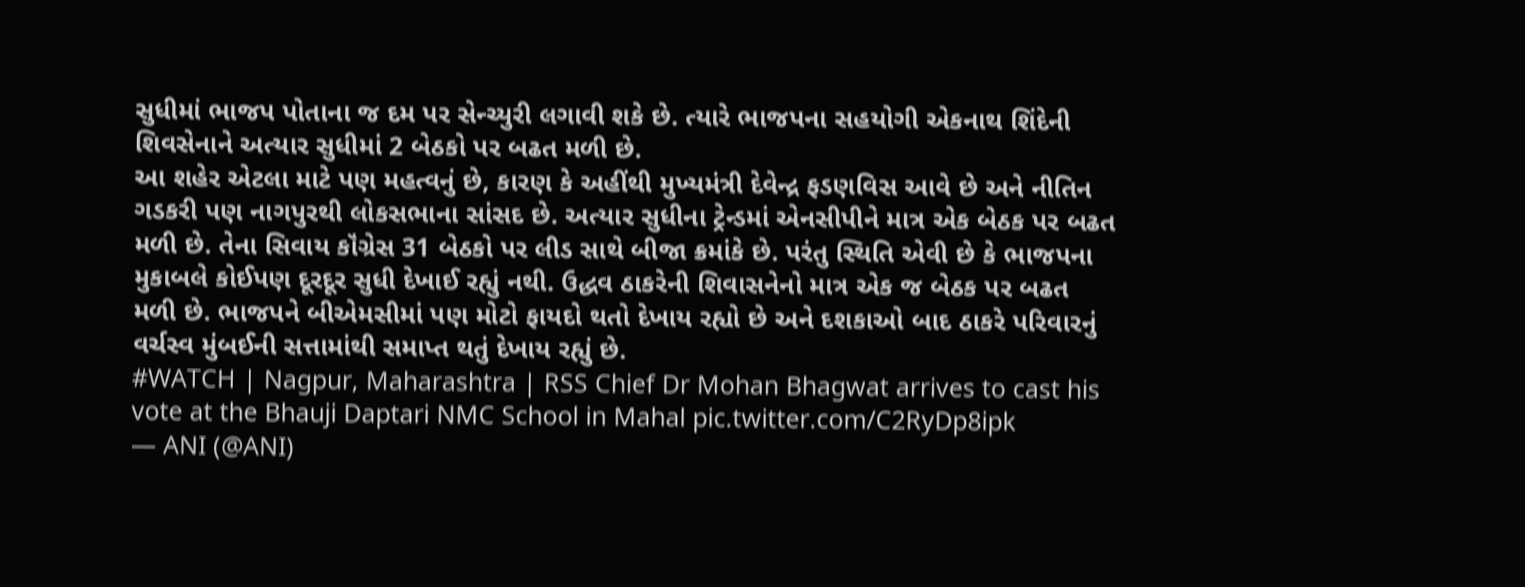સુધીમાં ભાજપ પોતાના જ દમ પર સેન્ચ્યુરી લગાવી શકે છે. ત્યારે ભાજપના સહયોગી એકનાથ શિંદેની શિવસેનાને અત્યાર સુધીમાં 2 બેઠકો પર બઢત મળી છે.
આ શહેર એટલા માટે પણ મહત્વનું છે, કારણ કે અહીંથી મુખ્યમંત્રી દેવેન્દ્ર ફડણવિસ આવે છે અને નીતિન ગડકરી પણ નાગપુરથી લોકસભાના સાંસદ છે. અત્યાર સુધીના ટ્રેન્ડમાં એનસીપીને માત્ર એક બેઠક પર બઢત મળી છે. તેના સિવાય કૉંગ્રેસ 31 બેઠકો પર લીડ સાથે બીજા ક્રમાંકે છે. પરંતુ સ્થિતિ એવી છે કે ભાજપના મુકાબલે કોઈપણ દૂરદૂર સુધી દેખાઈ રહ્યું નથી. ઉદ્ધવ ઠાકરેની શિવાસનેનો માત્ર એક જ બેઠક પર બઢત મળી છે. ભાજપને બીએમસીમાં પણ મોટો ફાયદો થતો દેખાય રહ્યો છે અને દશકાઓ બાદ ઠાકરે પરિવારનું વર્ચસ્વ મુંબઈની સત્તામાંથી સમાપ્ત થતું દેખાય રહ્યું છે.
#WATCH | Nagpur, Maharashtra | RSS Chief Dr Mohan Bhagwat arrives to cast his vote at the Bhauji Daptari NMC School in Mahal pic.twitter.com/C2RyDp8ipk
— ANI (@ANI)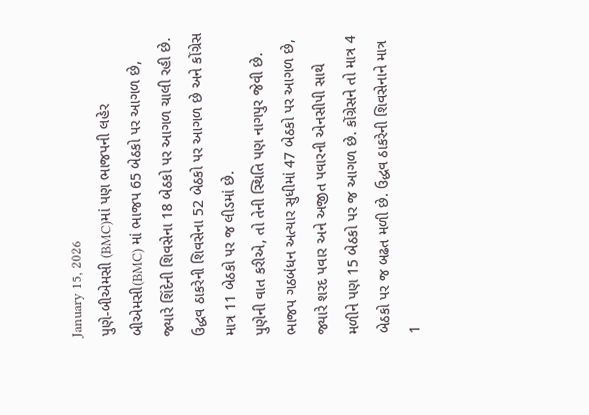January 15, 2026
પુણે-બીએમસી (BMC)માં પણ ભાજપની લહેર
બીએમસી(BMC) માં ભાજપ 65 બેઠકો પર આગળ છે, જ્યારે શિંદેની શિવસેના 18 બેઠકો પર આગળ ચાલી રહી છે. ઉદ્ધવ ઠાકરેની શિવસેના 52 બેઠકો પર આગળ છે અને કોંગ્રેસ માત્ર 11 બેઠકો પર જ લીડમાં છે.
પુણેની વાત કરીએ, તો તેની સ્થિતિ પણ નાગપુર જેવી છે. ભાજપ ગઠબંધન અત્યાર સુધીમાં 47 બેઠકો પર આગળ છે, જ્યારે શરદ પવાર અને અજીત પવારની એનસીપી સાથે મળીને પણ 15 બેઠકો પર જ આગળ છે. કોંગ્રેસને તો માત્ર 4 બેઠકો પર જ બઢત મળી છે. ઉદ્ધવ ઠાકરેની શિવસેનાને માત્ર 1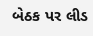બેઠક પર લીડ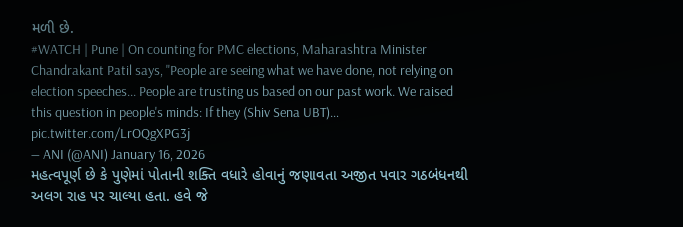મળી છે.
#WATCH | Pune | On counting for PMC elections, Maharashtra Minister Chandrakant Patil says, "People are seeing what we have done, not relying on election speeches... People are trusting us based on our past work. We raised this question in people's minds: If they (Shiv Sena UBT)… pic.twitter.com/LrOQgXPG3j
— ANI (@ANI) January 16, 2026
મહત્વપૂર્ણ છે કે પુણેમાં પોતાની શક્તિ વધારે હોવાનું જણાવતા અજીત પવાર ગઠબંધનથી અલગ રાહ પર ચાલ્યા હતા. હવે જે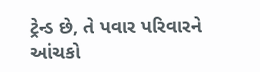ટ્રેન્ડ છે, તે પવાર પરિવારને આંચકો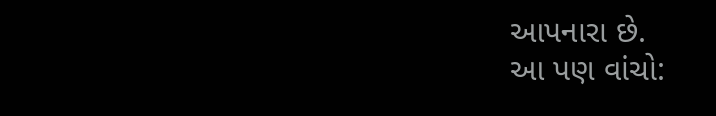આપનારા છે.
આ પણ વાંચો: